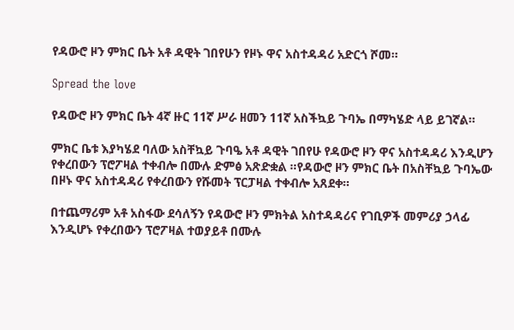የዳውሮ ዞን ምክር ቤት አቶ ዳዊት ገበየሁን የዞኑ ዋና አስተዳዳሪ አድርጎ ሾመ።

Spread the love

የዳውሮ ዞን ምክር ቤት 4ኛ ዙር 11ኛ ሥራ ዘመን 11ኛ አስችኳይ ጉባኤ በማካሄድ ላይ ይገኛል።

ምክር ቤቱ እያካሄደ ባለው አስቸኳይ ጉባዔ አቶ ዳዊት ገበየሁ የዳውሮ ዞን ዋና አስተዳዳሪ እንዲሆን የቀረበውን ፕሮፖዛል ተቀብሎ በሙሉ ድምፅ አጽድቋል ።የዳውሮ ዞን ምክር ቤት በአስቸኳይ ጉባኤው በዞኑ ዋና አስተዳዳሪ የቀረበውን የሹመት ፕርፓዛል ተቀብሎ አጸደቀ።

በተጨማሪም አቶ አስፋው ደሳለኝን የዳውሮ ዞን ምክትል አስተዳዳሪና የገቢዎች መምሪያ ኃላፊ እንዲሆኑ የቀረበውን ፕሮፖዛል ተወያይቶ በሙሉ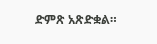ድምጽ አጽድቋል።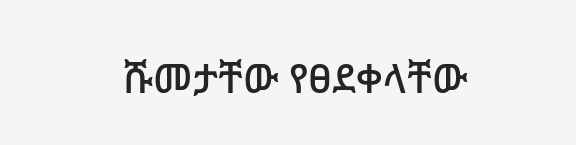ሹመታቸው የፀደቀላቸው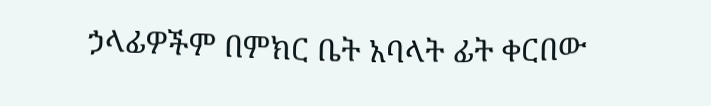ኃላፊዎችም በምክር ቤት አባላት ፊት ቀርበው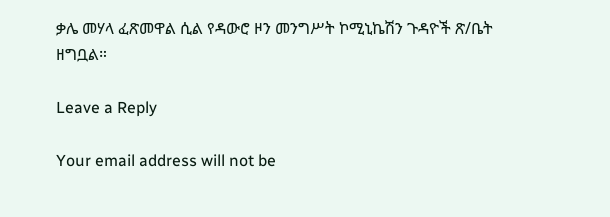ቃሌ መሃላ ፈጽመዋል ሲል የዳውሮ ዞን መንግሥት ኮሚኒኬሽን ጉዳዮች ጽ/ቤት ዘግቧል።

Leave a Reply

Your email address will not be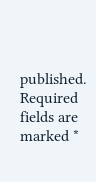published. Required fields are marked *